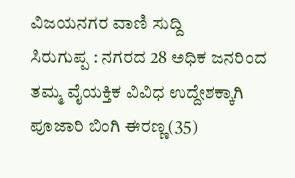ವಿಜಯನಗರ ವಾಣಿ ಸುದ್ದಿ
ಸಿರುಗುಪ್ಪ : ನಗರದ 28 ಅಧಿಕ ಜನರಿಂದ ತಮ್ಮ ವೈಯಕ್ತಿಕ ವಿವಿಧ ಉದ್ದೇಶಕ್ಕಾಗಿ ಪೂಜಾರಿ ಬಿಂಗಿ ಈರಣ್ಣ(35)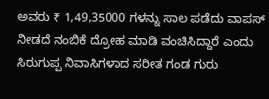ಅವರು ₹ 1,49,35000 ಗಳನ್ನು ಸಾಲ ಪಡೆದು ವಾಪಸ್ ನೀಡದೆ ನಂಬಿಕೆ ದ್ರೋಹ ಮಾಡಿ ವಂಚಿಸಿದ್ದಾರೆ ಎಂದು
ಸಿರುಗುಪ್ಪ ನಿವಾಸಿಗಳಾದ ಸರೀತ ಗಂಡ ಗುರು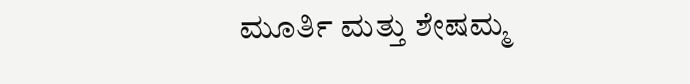ಮೂರ್ತಿ ಮತ್ತು ಶೇಷಮ್ಮ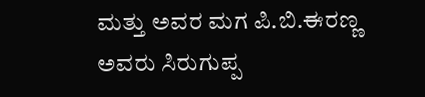ಮತ್ತು ಅವರ ಮಗ ಪಿ.ಬಿ.ಈರಣ್ಣ ಅವರು ಸಿರುಗುಪ್ಪ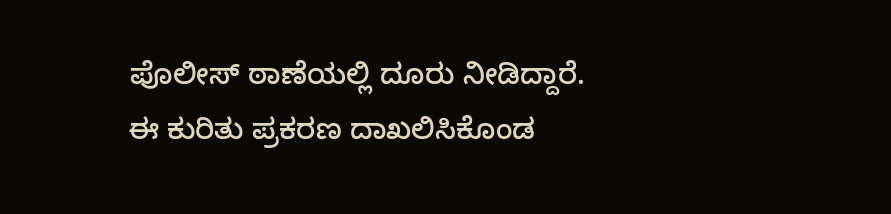ಪೊಲೀಸ್ ಠಾಣೆಯಲ್ಲಿ ದೂರು ನೀಡಿದ್ದಾರೆ. ಈ ಕುರಿತು ಪ್ರಕರಣ ದಾಖಲಿಸಿಕೊಂಡ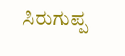ಸಿರುಗುಪ್ಪ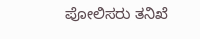ಪೋಲಿಸರು ತನಿಖೆ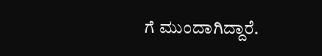ಗೆ ಮುಂದಾಗಿದ್ದಾರೆ.